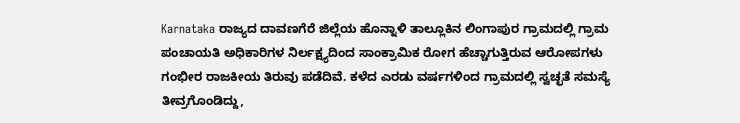Karnataka ರಾಜ್ಯದ ದಾವಣಗೆರೆ ಜಿಲ್ಲೆಯ ಹೊನ್ನಾಳಿ ತಾಲ್ಲೂಕಿನ ಲಿಂಗಾಪುರ ಗ್ರಾಮದಲ್ಲಿ ಗ್ರಾಮ ಪಂಚಾಯತಿ ಅಧಿಕಾರಿಗಳ ನಿರ್ಲಕ್ಷ್ಯದಿಂದ ಸಾಂಕ್ರಾಮಿಕ ರೋಗ ಹೆಚ್ಚಾಗುತ್ತಿರುವ ಆರೋಪಗಳು ಗಂಭೀರ ರಾಜಕೀಯ ತಿರುವು ಪಡೆದಿವೆ. ಕಳೆದ ಎರಡು ವರ್ಷಗಳಿಂದ ಗ್ರಾಮದಲ್ಲಿ ಸ್ವಚ್ಛತೆ ಸಮಸ್ಯೆ ತೀವ್ರಗೊಂಡಿದ್ದು,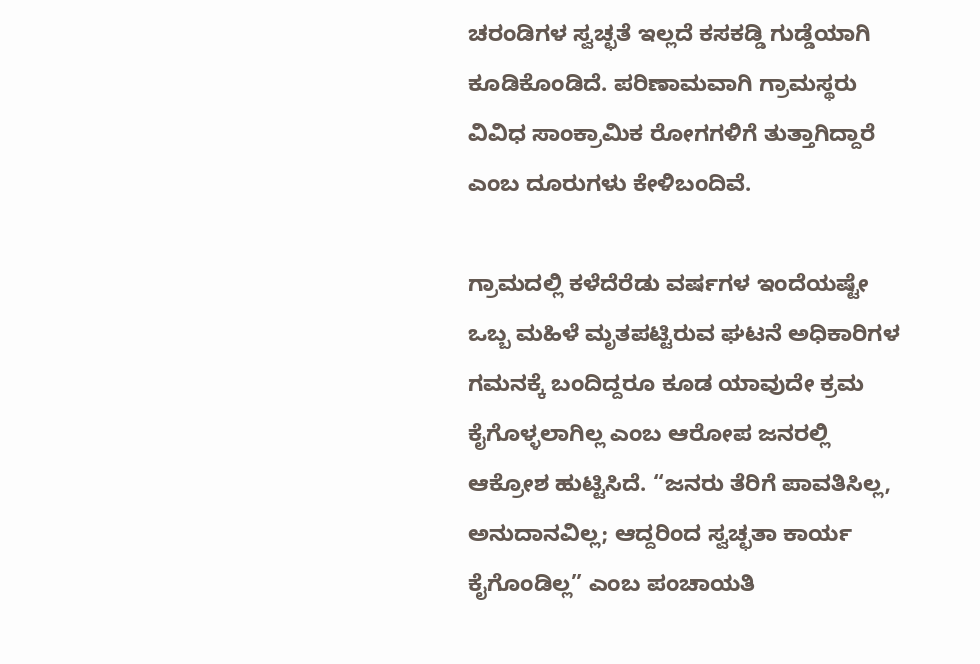ಚರಂಡಿಗಳ ಸ್ವಚ್ಛತೆ ಇಲ್ಲದೆ ಕಸಕಡ್ಡಿ ಗುಡ್ಡೆಯಾಗಿ ಕೂಡಿಕೊಂಡಿದೆ. ಪರಿಣಾಮವಾಗಿ ಗ್ರಾಮಸ್ಥರು ವಿವಿಧ ಸಾಂಕ್ರಾಮಿಕ ರೋಗಗಳಿಗೆ ತುತ್ತಾಗಿದ್ದಾರೆ ಎಂಬ ದೂರುಗಳು ಕೇಳಿಬಂದಿವೆ.

ಗ್ರಾಮದಲ್ಲಿ ಕಳೆದೆರೆಡು ವರ್ಷಗಳ ಇಂದೆಯಷ್ಟೇ ಒಬ್ಬ ಮಹಿಳೆ ಮೃತಪಟ್ಟಿರುವ ಘಟನೆ ಅಧಿಕಾರಿಗಳ ಗಮನಕ್ಕೆ ಬಂದಿದ್ದರೂ ಕೂಡ ಯಾವುದೇ ಕ್ರಮ ಕೈಗೊಳ್ಳಲಾಗಿಲ್ಲ ಎಂಬ ಆರೋಪ ಜನರಲ್ಲಿ ಆಕ್ರೋಶ ಹುಟ್ಟಿಸಿದೆ. “ಜನರು ತೆರಿಗೆ ಪಾವತಿಸಿಲ್ಲ, ಅನುದಾನವಿಲ್ಲ; ಆದ್ದರಿಂದ ಸ್ವಚ್ಛತಾ ಕಾರ್ಯ ಕೈಗೊಂಡಿಲ್ಲ” ಎಂಬ ಪಂಚಾಯತಿ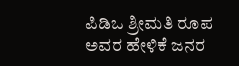ಪಿಡಿಒ ಶ್ರೀಮತಿ ರೂಪ ಅವರ ಹೇಳಿಕೆ ಜನರ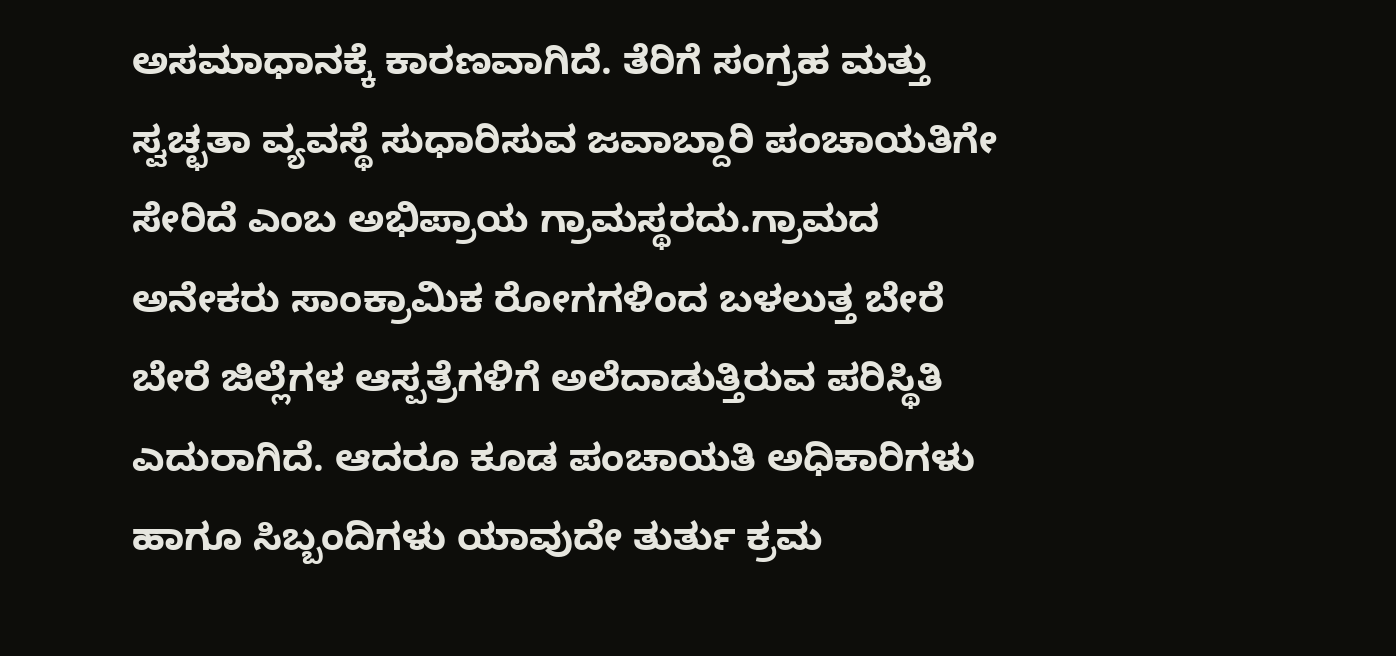ಅಸಮಾಧಾನಕ್ಕೆ ಕಾರಣವಾಗಿದೆ. ತೆರಿಗೆ ಸಂಗ್ರಹ ಮತ್ತು ಸ್ವಚ್ಛತಾ ವ್ಯವಸ್ಥೆ ಸುಧಾರಿಸುವ ಜವಾಬ್ದಾರಿ ಪಂಚಾಯತಿಗೇ ಸೇರಿದೆ ಎಂಬ ಅಭಿಪ್ರಾಯ ಗ್ರಾಮಸ್ಥರದು.ಗ್ರಾಮದ ಅನೇಕರು ಸಾಂಕ್ರಾಮಿಕ ರೋಗಗಳಿಂದ ಬಳಲುತ್ತ ಬೇರೆ ಬೇರೆ ಜಿಲ್ಲೆಗಳ ಆಸ್ಪತ್ರೆಗಳಿಗೆ ಅಲೆದಾಡುತ್ತಿರುವ ಪರಿಸ್ಥಿತಿ ಎದುರಾಗಿದೆ. ಆದರೂ ಕೂಡ ಪಂಚಾಯತಿ ಅಧಿಕಾರಿಗಳು ಹಾಗೂ ಸಿಬ್ಬಂದಿಗಳು ಯಾವುದೇ ತುರ್ತು ಕ್ರಮ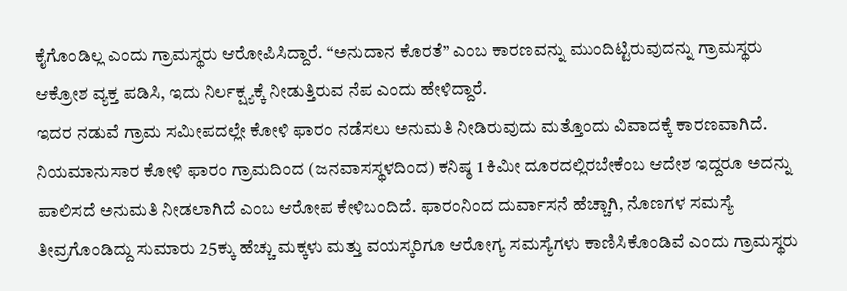ಕೈಗೊಂಡಿಲ್ಲ ಎಂದು ಗ್ರಾಮಸ್ಥರು ಆರೋಪಿಸಿದ್ದಾರೆ. “ಅನುದಾನ ಕೊರತೆ” ಎಂಬ ಕಾರಣವನ್ನು ಮುಂದಿಟ್ಟಿರುವುದನ್ನು ಗ್ರಾಮಸ್ಥರು ಆಕ್ರೋಶ ವ್ಯಕ್ತ ಪಡಿಸಿ, ಇದು ನಿರ್ಲಕ್ಷ್ಯಕ್ಕೆ ನೀಡುತ್ತಿರುವ ನೆಪ ಎಂದು ಹೇಳಿದ್ದಾರೆ.
ಇದರ ನಡುವೆ ಗ್ರಾಮ ಸಮೀಪದಲ್ಲೇ ಕೋಳಿ ಫಾರಂ ನಡೆಸಲು ಅನುಮತಿ ನೀಡಿರುವುದು ಮತ್ತೊಂದು ವಿವಾದಕ್ಕೆ ಕಾರಣವಾಗಿದೆ. ನಿಯಮಾನುಸಾರ ಕೋಳಿ ಫಾರಂ ಗ್ರಾಮದಿಂದ (ಜನವಾಸಸ್ಥಳದಿಂದ) ಕನಿಷ್ಠ 1 ಕಿಮೀ ದೂರದಲ್ಲಿರಬೇಕೆಂಬ ಆದೇಶ ಇದ್ದರೂ ಅದನ್ನು ಪಾಲಿಸದೆ ಅನುಮತಿ ನೀಡಲಾಗಿದೆ ಎಂಬ ಆರೋಪ ಕೇಳಿಬಂದಿದೆ. ಫಾರಂನಿಂದ ದುರ್ವಾಸನೆ ಹೆಚ್ಚಾಗಿ, ನೊಣಗಳ ಸಮಸ್ಯೆ ತೀವ್ರಗೊಂಡಿದ್ದು ಸುಮಾರು 25ಕ್ಕು ಹೆಚ್ಚು ಮಕ್ಕಳು ಮತ್ತು ವಯಸ್ಕರಿಗೂ ಆರೋಗ್ಯ ಸಮಸ್ಯೆಗಳು ಕಾಣಿಸಿಕೊಂಡಿವೆ ಎಂದು ಗ್ರಾಮಸ್ಥರು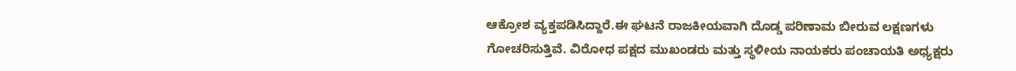ಆಕ್ರೋಶ ವ್ಯಕ್ತಪಡಿಸಿದ್ದಾರೆ.ಈ ಘಟನೆ ರಾಜಕೀಯವಾಗಿ ದೊಡ್ಡ ಪರಿಣಾಮ ಬೀರುವ ಲಕ್ಷಣಗಳು ಗೋಚರಿಸುತ್ತಿವೆ. ವಿರೋಧ ಪಕ್ಷದ ಮುಖಂಡರು ಮತ್ತು ಸ್ಥಳೀಯ ನಾಯಕರು ಪಂಚಾಯತಿ ಅಧ್ಯಕ್ಷರು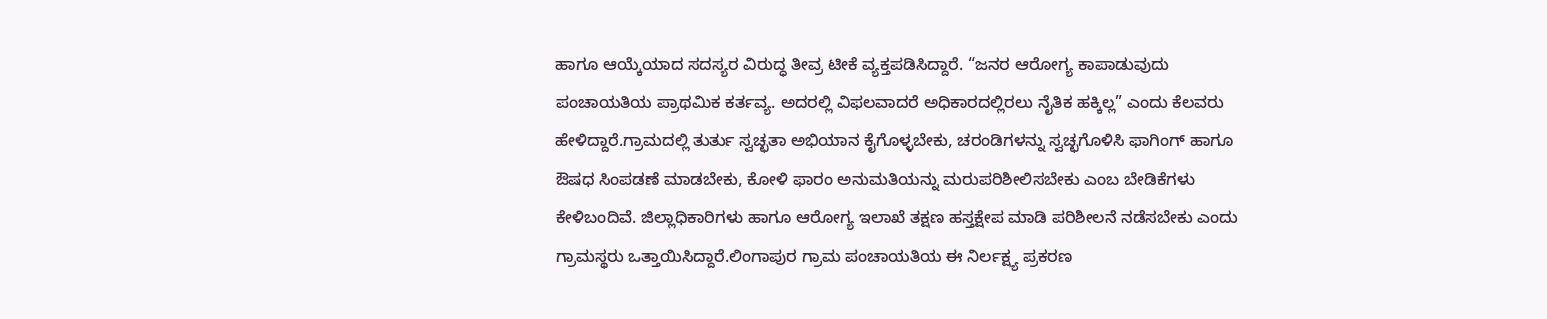ಹಾಗೂ ಆಯ್ಕೆಯಾದ ಸದಸ್ಯರ ವಿರುದ್ಧ ತೀವ್ರ ಟೀಕೆ ವ್ಯಕ್ತಪಡಿಸಿದ್ದಾರೆ. “ಜನರ ಆರೋಗ್ಯ ಕಾಪಾಡುವುದು ಪಂಚಾಯತಿಯ ಪ್ರಾಥಮಿಕ ಕರ್ತವ್ಯ. ಅದರಲ್ಲಿ ವಿಫಲವಾದರೆ ಅಧಿಕಾರದಲ್ಲಿರಲು ನೈತಿಕ ಹಕ್ಕಿಲ್ಲ” ಎಂದು ಕೆಲವರು ಹೇಳಿದ್ದಾರೆ.ಗ್ರಾಮದಲ್ಲಿ ತುರ್ತು ಸ್ವಚ್ಛತಾ ಅಭಿಯಾನ ಕೈಗೊಳ್ಳಬೇಕು, ಚರಂಡಿಗಳನ್ನು ಸ್ವಚ್ಛಗೊಳಿಸಿ ಫಾಗಿಂಗ್ ಹಾಗೂ ಔಷಧ ಸಿಂಪಡಣೆ ಮಾಡಬೇಕು, ಕೋಳಿ ಫಾರಂ ಅನುಮತಿಯನ್ನು ಮರುಪರಿಶೀಲಿಸಬೇಕು ಎಂಬ ಬೇಡಿಕೆಗಳು ಕೇಳಿಬಂದಿವೆ. ಜಿಲ್ಲಾಧಿಕಾರಿಗಳು ಹಾಗೂ ಆರೋಗ್ಯ ಇಲಾಖೆ ತಕ್ಷಣ ಹಸ್ತಕ್ಷೇಪ ಮಾಡಿ ಪರಿಶೀಲನೆ ನಡೆಸಬೇಕು ಎಂದು ಗ್ರಾಮಸ್ಥರು ಒತ್ತಾಯಿಸಿದ್ದಾರೆ.ಲಿಂಗಾಪುರ ಗ್ರಾಮ ಪಂಚಾಯತಿಯ ಈ ನಿರ್ಲಕ್ಷ್ಯ ಪ್ರಕರಣ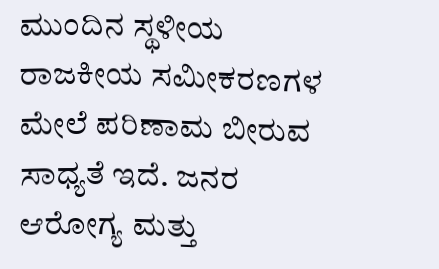ಮುಂದಿನ ಸ್ಥಳೀಯ ರಾಜಕೀಯ ಸಮೀಕರಣಗಳ ಮೇಲೆ ಪರಿಣಾಮ ಬೀರುವ ಸಾಧ್ಯತೆ ಇದೆ. ಜನರ ಆರೋಗ್ಯ ಮತ್ತು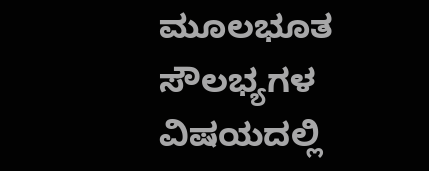ಮೂಲಭೂತ ಸೌಲಭ್ಯಗಳ ವಿಷಯದಲ್ಲಿ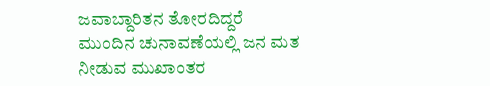ಜವಾಬ್ದಾರಿತನ ತೋರದಿದ್ದರೆ ಮುಂದಿನ ಚುನಾವಣೆಯಲ್ಲಿ ಜನ ಮತ ನೀಡುವ ಮುಖಾಂತರ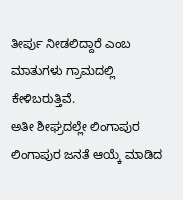ತೀರ್ಪು ನೀಡಲಿದ್ದಾರೆ ಎಂಬ ಮಾತುಗಳು ಗ್ರಾಮದಲ್ಲಿ ಕೇಳಿಬರುತ್ತಿವೆ.
ಅತೀ ಶೀಘ್ರದಲ್ಲೇ ಲಿಂಗಾಪುರ ಲಿಂಗಾಪುರ ಜನತೆ ಆಯ್ಕೆ ಮಾಡಿದ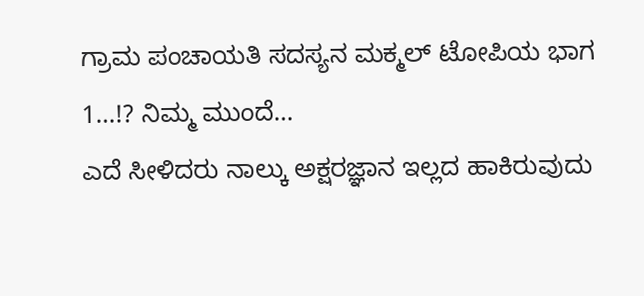ಗ್ರಾಮ ಪಂಚಾಯತಿ ಸದಸ್ಯನ ಮಕ್ಮಲ್ ಟೋಪಿಯ ಭಾಗ 1…!? ನಿಮ್ಮ ಮುಂದೆ…
ಎದೆ ಸೀಳಿದರು ನಾಲ್ಕು ಅಕ್ಷರಜ್ಞಾನ ಇಲ್ಲದ ಹಾಕಿರುವುದು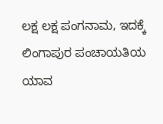ಲಕ್ಷ ಲಕ್ಷ ಪಂಗನಾಮ, ಇದಕ್ಕೆ ಲಿಂಗಾಪುರ ಪಂಚಾಯತಿಯ ಯಾವ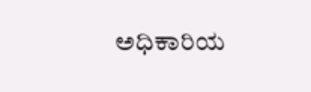ಅಧಿಕಾರಿಯ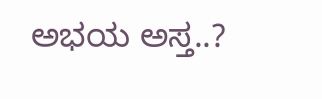ಅಭಯ ಅಸ್ತ..?